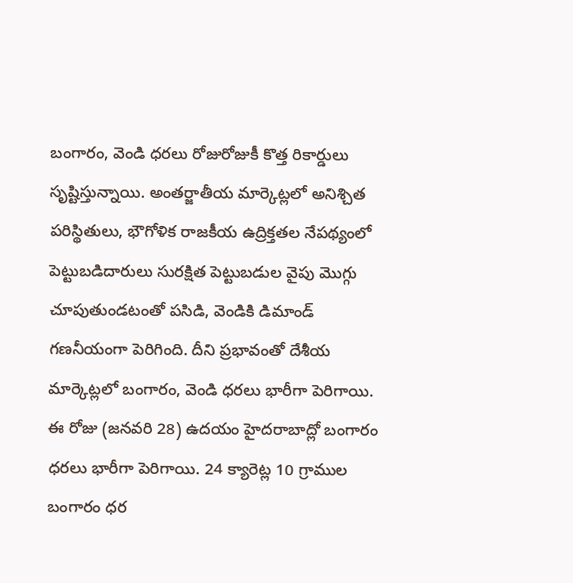బంగారం, వెండి ధరలు రోజురోజుకీ కొత్త రికార్డులు సృష్టిస్తున్నాయి. అంతర్జాతీయ మార్కెట్లలో అనిశ్చిత పరిస్థితులు, భౌగోళిక రాజకీయ ఉద్రిక్తతల నేపథ్యంలో పెట్టుబడిదారులు సురక్షిత పెట్టుబడుల వైపు మొగ్గు చూపుతుండటంతో పసిడి, వెండికి డిమాండ్ గణనీయంగా పెరిగింది. దీని ప్రభావంతో దేశీయ మార్కెట్లలో బంగారం, వెండి ధరలు భారీగా పెరిగాయి.
ఈ రోజు (జనవరి 28) ఉదయం హైదరాబాద్లో బంగారం ధరలు భారీగా పెరిగాయి. 24 క్యారెట్ల 10 గ్రాముల బంగారం ధర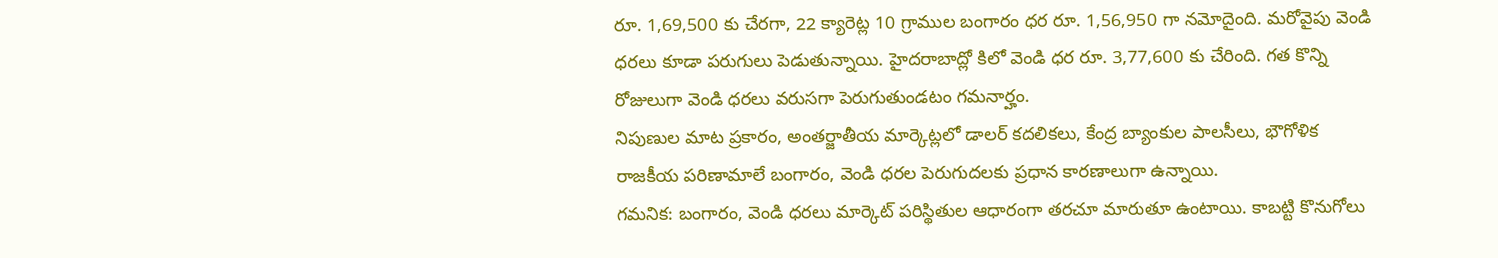రూ. 1,69,500 కు చేరగా, 22 క్యారెట్ల 10 గ్రాముల బంగారం ధర రూ. 1,56,950 గా నమోదైంది. మరోవైపు వెండి ధరలు కూడా పరుగులు పెడుతున్నాయి. హైదరాబాద్లో కిలో వెండి ధర రూ. 3,77,600 కు చేరింది. గత కొన్ని రోజులుగా వెండి ధరలు వరుసగా పెరుగుతుండటం గమనార్హం.
నిపుణుల మాట ప్రకారం, అంతర్జాతీయ మార్కెట్లలో డాలర్ కదలికలు, కేంద్ర బ్యాంకుల పాలసీలు, భౌగోళిక రాజకీయ పరిణామాలే బంగారం, వెండి ధరల పెరుగుదలకు ప్రధాన కారణాలుగా ఉన్నాయి.
గమనిక: బంగారం, వెండి ధరలు మార్కెట్ పరిస్థితుల ఆధారంగా తరచూ మారుతూ ఉంటాయి. కాబట్టి కొనుగోలు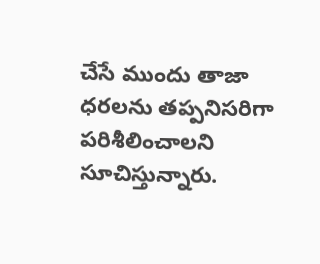చేసే ముందు తాజా ధరలను తప్పనిసరిగా పరిశీలించాలని సూచిస్తున్నారు.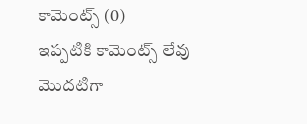కామెంట్స్ (0)
ఇప్పటికి కామెంట్స్ లేవు
మొదటిగా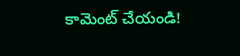కామెంట్ చేయండి!